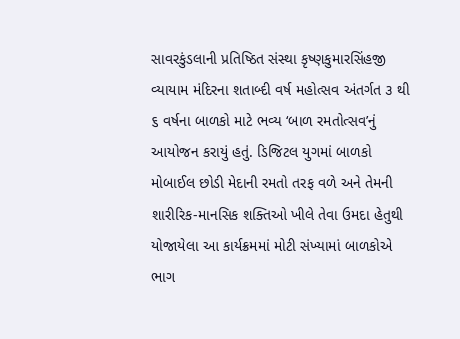સાવરકુંડલાની પ્રતિષ્ઠિત સંસ્થા કૃષ્ણકુમારસિંહજી વ્યાયામ મંદિરના શતાબ્દી વર્ષ મહોત્સવ અંતર્ગત ૩ થી ૬ વર્ષના બાળકો માટે ભવ્ય ‘બાળ રમતોત્સવ’નું આયોજન કરાયું હતું. ડિજિટલ યુગમાં બાળકો મોબાઈલ છોડી મેદાની રમતો તરફ વળે અને તેમની શારીરિક-માનસિક શક્તિઓ ખીલે તેવા ઉમદા હેતુથી યોજાયેલા આ કાર્યક્રમમાં મોટી સંખ્યામાં બાળકોએ ભાગ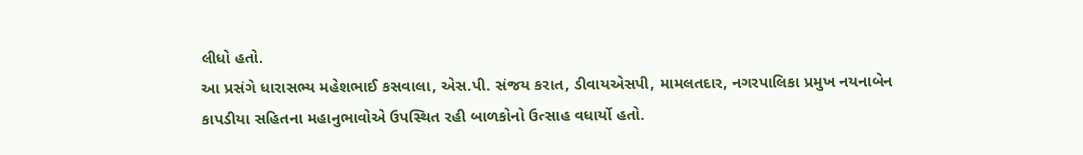લીધો હતો.
આ પ્રસંગે ધારાસભ્ય મહેશભાઈ કસવાલા, એસ.પી. સંજય કરાત, ડીવાયએસપી, મામલતદાર, નગરપાલિકા પ્રમુખ નયનાબેન કાપડીયા સહિતના મહાનુભાવોએ ઉપસ્થિત રહી બાળકોનો ઉત્સાહ વધાર્યો હતો.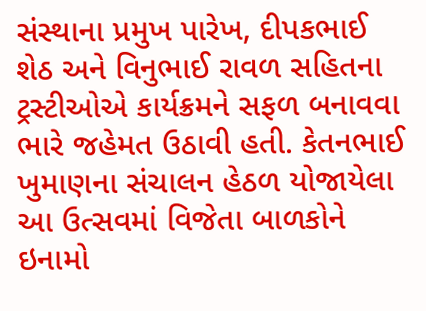સંસ્થાના પ્રમુખ પારેખ, દીપકભાઈ શેઠ અને વિનુભાઈ રાવળ સહિતના ટ્રસ્ટીઓએ કાર્યક્રમને સફળ બનાવવા ભારે જહેમત ઉઠાવી હતી. કેતનભાઈ ખુમાણના સંચાલન હેઠળ યોજાયેલા આ ઉત્સવમાં વિજેતા બાળકોને ઇનામો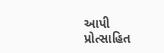આપી પ્રોત્સાહિત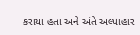કરાયા હતા અને અંતે અલ્પાહાર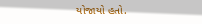યોજાયો હતો.